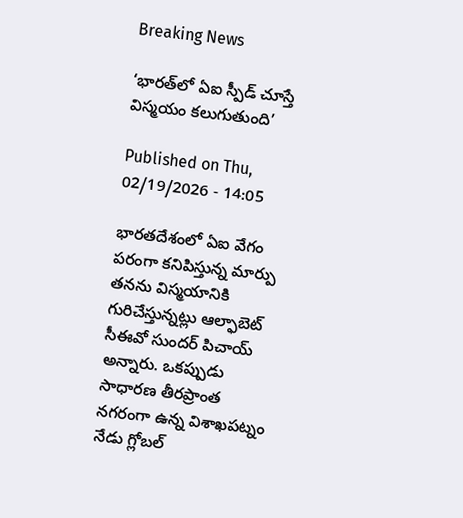Breaking News

‘భారత్‌లో ఏఐ స్పీడ్‌ చూస్తే విస్మయం కలుగుతుంది’

Published on Thu, 02/19/2026 - 14:05

భారతదేశంలో ఏఐ వేగం పరంగా కనిపిస్తున్న మార్పు తనను విస్మయానికి గురిచేస్తున్నట్లు ఆల్ఫాబెట్ సీఈవో సుందర్ పిచాయ్ అన్నారు. ఒకప్పుడు సాధారణ తీరప్రాంత నగరంగా ఉన్న విశాఖపట్నం నేడు గ్లోబల్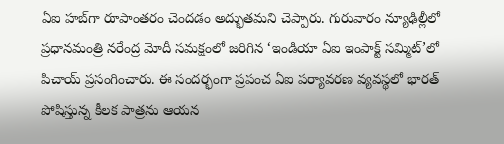ఏఐ హబ్‌గా రూపాంతరం చెందడం అద్భుతమని చెప్పారు. గురువారం న్యూఢిల్లీలో ప్రధానమంత్రి నరేంద్ర మోదీ సమక్షంలో జరిగిన ‘ఇండియా ఏఐ ఇంపాక్ట్ సమ్మిట్’లో పిచాయ్ ప్రసంగించారు. ఈ సందర్భంగా ప్రపంచ ఏఐ పర్యావరణ వ్యవస్థలో భారత్ పోషిస్తున్న కీలక పాత్రను ఆయన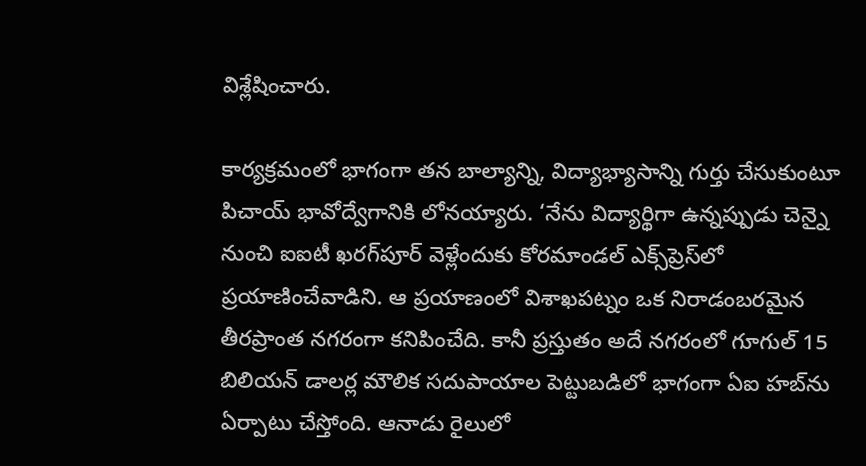విశ్లేషించారు.

కార్యక్రమంలో భాగంగా తన బాల్యాన్ని, విద్యాభ్యాసాన్ని గుర్తు చేసుకుంటూ పిచాయ్ భావోద్వేగానికి లోనయ్యారు. ‘నేను విద్యార్థిగా ఉన్నప్పుడు చెన్నై నుంచి ఐఐటీ ఖరగ్‌పూర్ వెళ్లేందుకు కోరమాండల్ ఎక్స్‌ప్రెస్‌లో ప్రయాణించేవాడిని. ఆ ప్రయాణంలో విశాఖపట్నం ఒక నిరాడంబరమైన తీరప్రాంత నగరంగా కనిపించేది. కానీ ప్రస్తుతం అదే నగరంలో గూగుల్ 15 బిలియన్ డాలర్ల మౌలిక సదుపాయాల పెట్టుబడిలో భాగంగా ఏఐ హబ్‌ను ఏర్పాటు చేస్తోంది. ఆనాడు రైలులో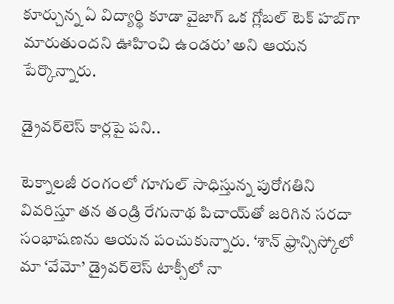కూర్చున్న ఏ విద్యార్థి కూడా వైజాగ్ ఒక గ్లోబల్ టెక్ హబ్‌గా మారుతుందని ఊహించి ఉండరు’ అని ఆయన పేర్కొన్నారు.

డ్రైవర్‌లెస్ కార్లపై పని..

టెక్నాలజీ రంగంలో గూగుల్ సాధిస్తున్న పురోగతిని వివరిస్తూ తన తండ్రి రేగునాథ పిచాయ్‌తో జరిగిన సరదా సంభాషణను ఆయన పంచుకున్నారు. ‘శాన్ ఫ్రాన్సిస్కోలో మా ‘వేమో’ డ్రైవర్‌లెస్ టాక్సీలో నా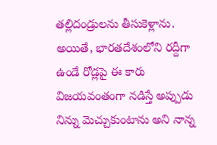తల్లిదండ్రులను తీసుకెళ్లాను. అయితే, భారతదేశంలోని రద్దీగా ఉండే రోడ్లపై ఈ కారు విజయవంతంగా నడిస్తే అప్పుడు నిన్ను మెచ్చుకుంటాను అని నాన్న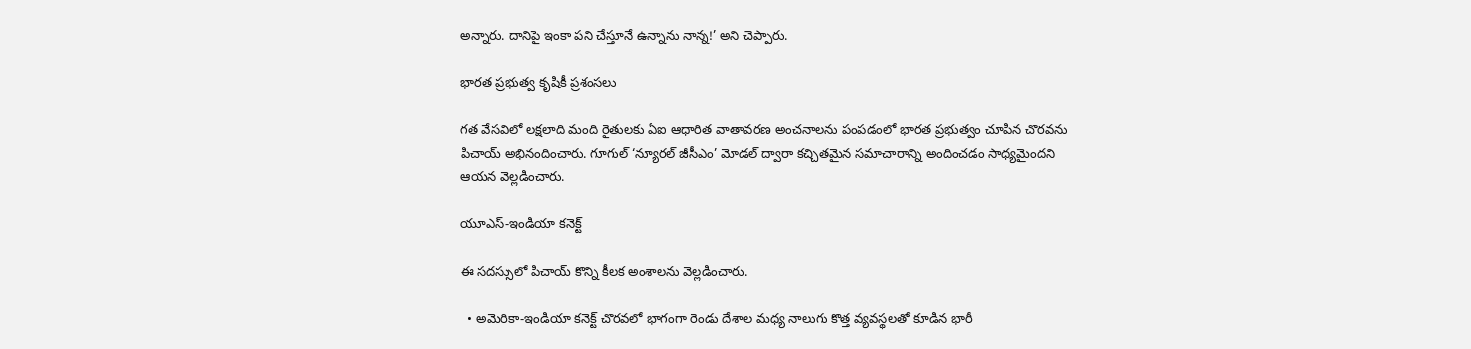అన్నారు. దానిపై ఇంకా పని చేస్తూనే ఉన్నాను నాన్న!’ అని చెప్పారు.

భారత ప్రభుత్వ కృషికీ ప్రశంసలు

గత వేసవిలో లక్షలాది మంది రైతులకు ఏఐ ఆధారిత వాతావరణ అంచనాలను పంపడంలో భారత ప్రభుత్వం చూపిన చొరవను పిచాయ్ అభినందించారు. గూగుల్ ‘న్యూరల్ జీసీఎం’ మోడల్ ద్వారా కచ్చితమైన సమాచారాన్ని అందించడం సాధ్యమైందని ఆయన వెల్లడించారు.

యూఎస్-ఇండియా కనెక్ట్

ఈ సదస్సులో పిచాయ్ కొన్ని కీలక అంశాలను వెల్లడించారు.

  • అమెరికా-ఇండియా కనెక్ట్ చొరవలో భాగంగా రెండు దేశాల మధ్య నాలుగు కొత్త వ్యవస్థలతో కూడిన భారీ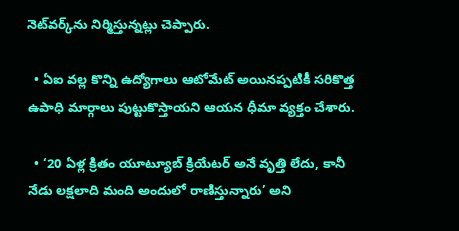నెట్‌వర్క్‌ను నిర్మిస్తున్నట్లు చెప్పారు.

  • ఏఐ వల్ల కొన్ని ఉద్యోగాలు ఆటోమేట్ అయినప్పటికీ సరికొత్త ఉపాధి మార్గాలు పుట్టుకొస్తాయని ఆయన ధీమా వ్యక్తం చేశారు.

  • ‘20 ఏళ్ల క్రితం యూట్యూబ్ క్రియేటర్ అనే వృత్తి లేదు, కానీ నేడు లక్షలాది మంది అందులో రాణిస్తున్నారు’ అని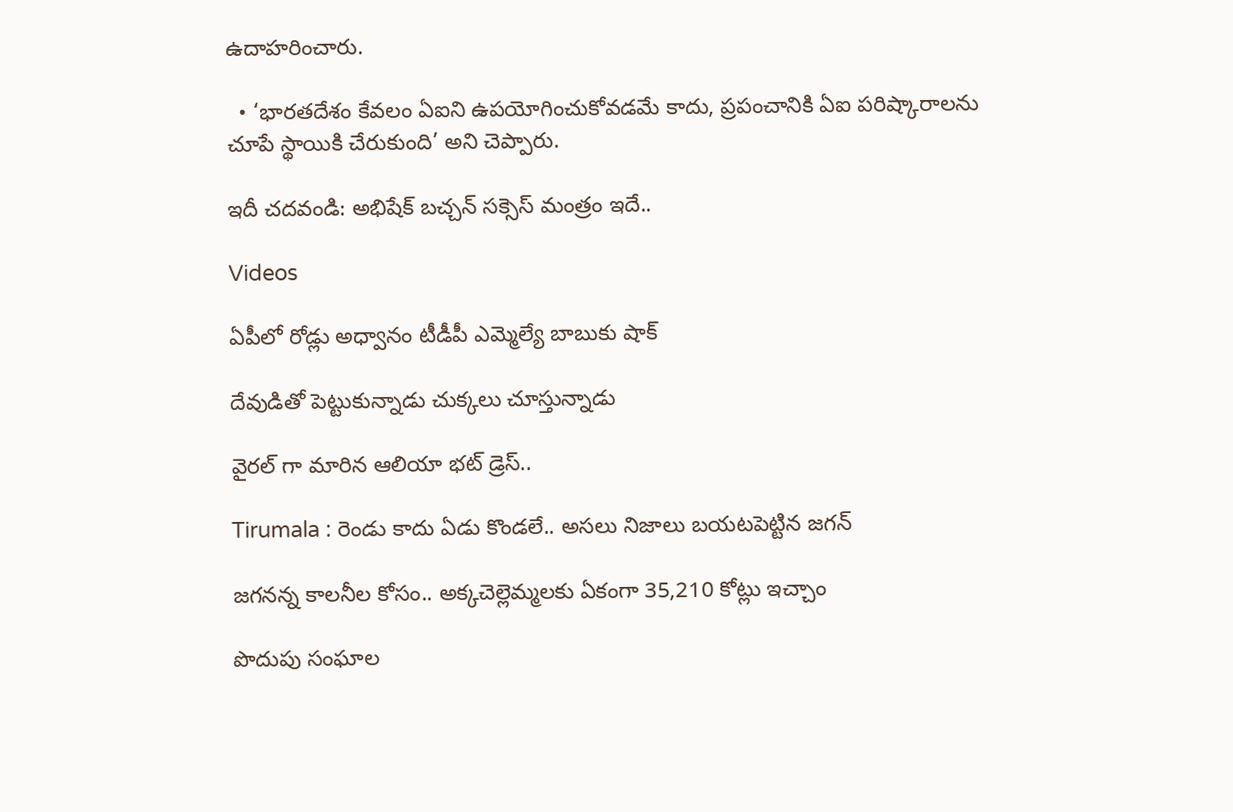ఉదాహరించారు.

  • ‘భారతదేశం కేవలం ఏఐని ఉపయోగించుకోవడమే కాదు, ప్రపంచానికి ఏఐ పరిష్కారాలను చూపే స్థాయికి చేరుకుంది’ అని చెప్పారు.

ఇదీ చదవండి: అభిషేక్ బచ్చన్ సక్సెస్ మంత్రం ఇదే..

Videos

ఏపీలో రోడ్లు అధ్వానం టీడీపీ ఎమ్మెల్యే బాబుకు షాక్

దేవుడితో పెట్టుకున్నాడు చుక్కలు చూస్తున్నాడు

వైరల్ గా మారిన ఆలియా భట్ డ్రెస్..

Tirumala : రెండు కాదు ఏడు కొండలే.. అసలు నిజాలు బయటపెట్టిన జగన్

జగనన్న కాలనీల కోసం.. అక్కచెల్లెమ్మలకు ఏకంగా 35,210 కోట్లు ఇచ్చాం

పొదుపు సంఘాల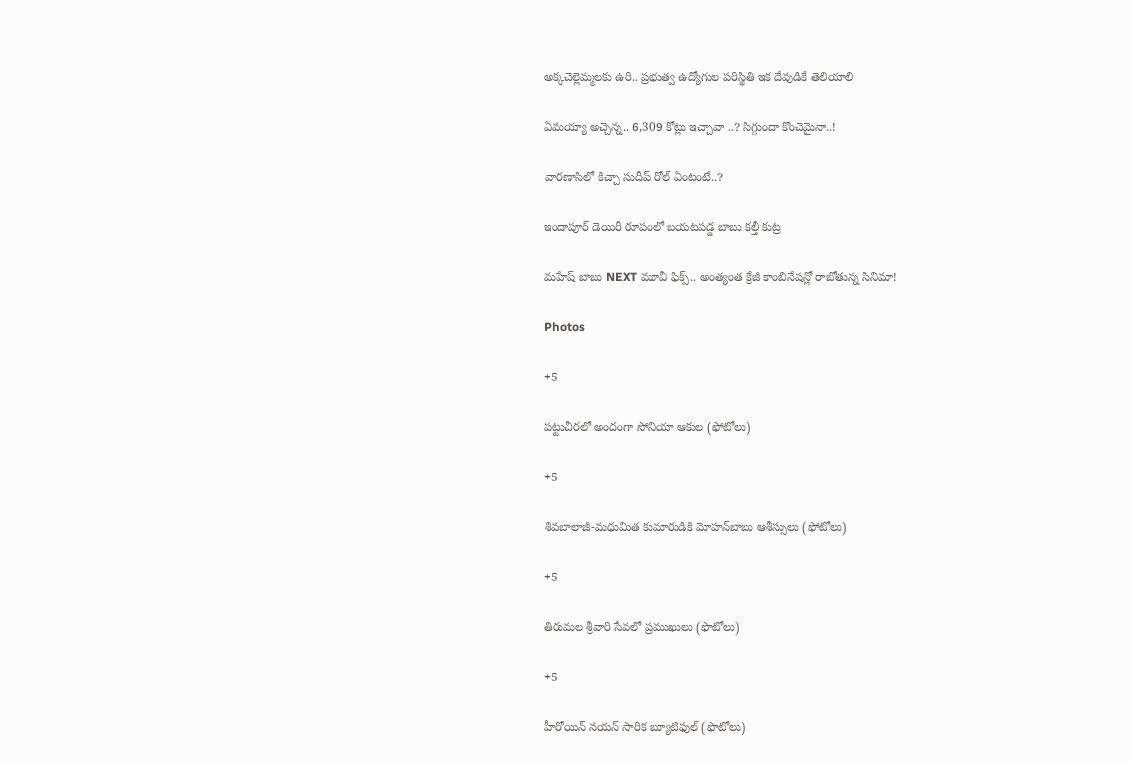అక్కచెల్లెమ్మలకు ఉరి.. ప్రభుత్వ ఉద్యోగుల పరిస్థితి ఇక దేవుడికే తెలియాలి

ఏమయ్యా అచ్చెన్న.. 6,309 కోట్లు ఇచ్చావా ..? సిగ్గుందా కొంచెమైనా..!

వారణాసిలో కిచ్చా సుదీప్ రోల్ ఏంటంటే..?

ఇందాపూర్ డెయిరీ రూపంలో బయటపడ్డ బాబు కల్తీ కుట్ర

మహేష్ బాబు NEXT మూవీ ఫిక్స్.. అంత్యంత క్రేజీ కాంబినేషన్లో రాబోతున్న సినిమా!

Photos

+5

పట్టుచీరలో అందంగా సోనియా ఆకుల (ఫోటోలు)

+5

శివబాలాజీ-మధుమిత కుమారుడికి మోహన్‌బాబు ఆశీస్సులు (ఫోటోలు)

+5

తిరుమల శ్రీవారి సేవలో ప్రముఖులు (ఫొటోలు)

+5

హీరోయిన్ నయన్ సారిక బ్యూటిఫుల్ (ఫొటోలు)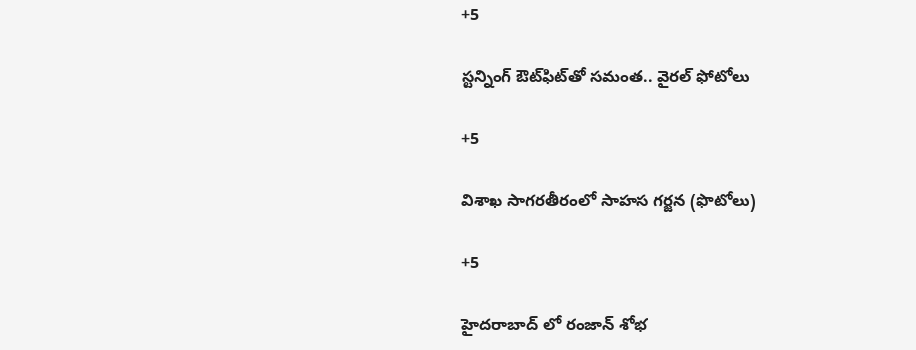+5

స్టన్నింగ్‌ ఔట్‌ఫిట్‌తో సమంత.. వైరల్‌ ఫోటోలు

+5

విశాఖ సాగరతీరంలో సాహస గర్జన (ఫొటోలు)

+5

హైదరాబాద్ లో రంజాన్‌ శోభ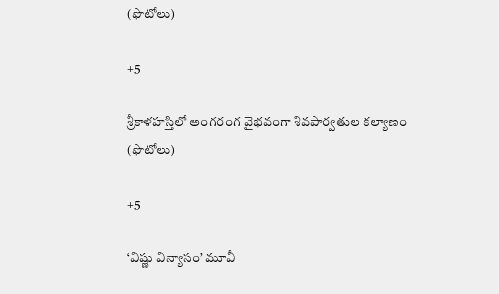(ఫొటోలు)

+5

శ్రీకాళహస్తిలో అంగరంగ వైభవంగా శివపార్వతుల కల్యాణం (ఫొటోలు)

+5

‘విష్ణు విన్యాసం’ మూవీ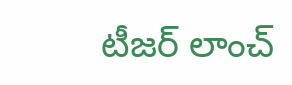టీజర్‌ లాంచ్‌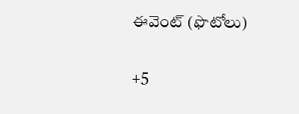ఈవెంట్‌ (ఫొటోలు)

+5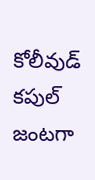కోలీవుడ్‌ కపుల్‌ జంటగా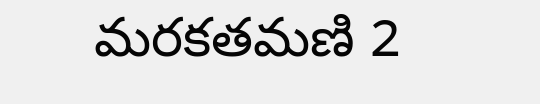మరకతమణి 2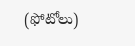(ఫోటోలు)